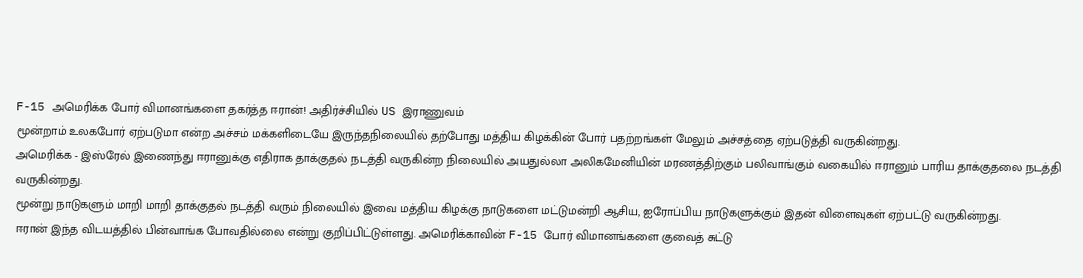F-15 அமெரிக்க போர் விமானங்களை தகர்த்த ஈரான்! அதிர்ச்சியில் US இராணுவம்
மூன்றாம் உலகபோர் ஏற்படுமா என்ற அச்சம் மக்களிடையே இருந்தநிலையில் தற்போது மத்திய கிழக்கின் போர் பதற்றங்கள் மேலும் அச்சத்தை ஏற்படுத்தி வருகின்றது.
அமெரிக்க - இஸ்ரேல் இணைந்து ஈரானுக்கு எதிராக தாக்குதல் நடத்தி வருகின்ற நிலையில் அயதுல்லா அலிகமேனியின் மரணத்திற்கும் பலிவாங்கும் வகையில் ஈரானும் பாரிய தாக்குதலை நடத்தி வருகின்றது.
மூன்று நாடுகளும் மாறி மாறி தாக்குதல் நடத்தி வரும் நிலையில் இவை மத்திய கிழக்கு நாடுகளை மட்டுமன்றி ஆசிய, ஐரோப்பிய நாடுகளுக்கும் இதன் விளைவுகள் ஏற்பட்டு வருகின்றது.
ஈரான் இந்த விடயத்தில் பின்வாங்க போவதில்லை என்று குறிப்பிட்டுள்ளது. அமெரிக்காவின் F-15 போர் விமானங்களை குவைத் சுட்டு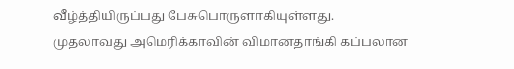வீழ்த்தியிருப்பது பேசுபொருளாகியுள்ளது.
முதலாவது அமெரிக்காவின் விமானதாங்கி கப்பலான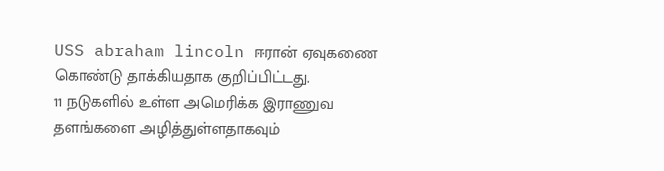USS abraham lincoln ஈரான் ஏவுகணை கொண்டு தாக்கியதாக குறிப்பிட்டது.
11 நடுகளில் உள்ள அமெரிக்க இராணுவ தளங்களை அழித்துள்ளதாகவும்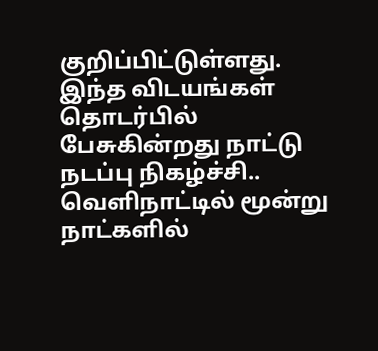குறிப்பிட்டுள்ளது.
இந்த விடயங்கள் தொடர்பில் பேசுகின்றது நாட்டு நடப்பு நிகழ்ச்சி..
வெளிநாட்டில் மூன்று நாட்களில்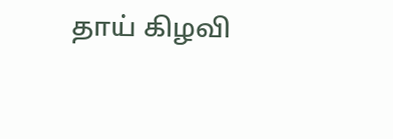தாய் கிழவி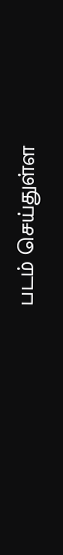படம் செய்துள்ள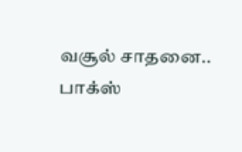வசூல் சாதனை.. பாக்ஸ்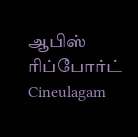ஆபிஸ் ரிப்போர்ட் Cineulagam